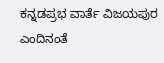ಕನ್ನಡಪ್ರಭ ವಾರ್ತೆ ವಿಜಯಪುರ
ಎಂದಿನಂತೆ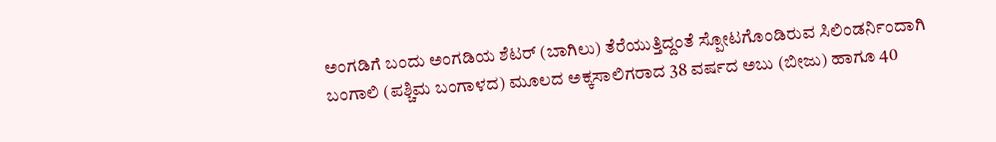ಅಂಗಡಿಗೆ ಬಂದು ಅಂಗಡಿಯ ಶೆಟರ್ (ಬಾಗಿಲು) ತೆರೆಯುತ್ತಿದ್ದಂತೆ ಸ್ಪೋಟಗೊಂಡಿರುವ ಸಿಲಿಂಡರ್ನಿಂದಾಗಿ ಬಂಗಾಲಿ (ಪಶ್ಚಿಮ ಬಂಗಾಳದ) ಮೂಲದ ಅಕ್ಕಸಾಲಿಗರಾದ 38 ವರ್ಷದ ಅಬು (ಬೀಜು) ಹಾಗೂ 40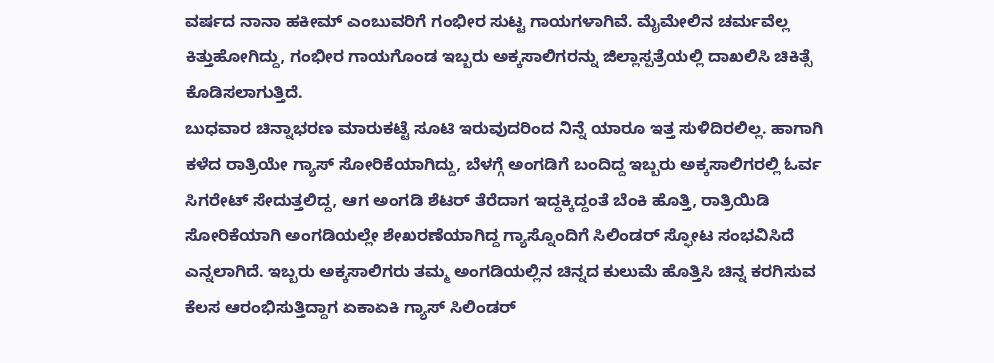ವರ್ಷದ ನಾನಾ ಹಕೀಮ್ ಎಂಬುವರಿಗೆ ಗಂಭೀರ ಸುಟ್ಟ ಗಾಯಗಳಾಗಿವೆ. ಮೈಮೇಲಿನ ಚರ್ಮವೆಲ್ಲ ಕಿತ್ತುಹೋಗಿದ್ದು, ಗಂಭೀರ ಗಾಯಗೊಂಡ ಇಬ್ಬರು ಅಕ್ಕಸಾಲಿಗರನ್ನು ಜಿಲ್ಲಾಸ್ಪತ್ರೆಯಲ್ಲಿ ದಾಖಲಿಸಿ ಚಿಕಿತ್ಸೆ ಕೊಡಿಸಲಾಗುತ್ತಿದೆ.
ಬುಧವಾರ ಚಿನ್ನಾಭರಣ ಮಾರುಕಟ್ಟೆ ಸೂಟಿ ಇರುವುದರಿಂದ ನಿನ್ನೆ ಯಾರೂ ಇತ್ತ ಸುಳಿದಿರಲಿಲ್ಲ. ಹಾಗಾಗಿ ಕಳೆದ ರಾತ್ರಿಯೇ ಗ್ಯಾಸ್ ಸೋರಿಕೆಯಾಗಿದ್ದು, ಬೆಳಗ್ಗೆ ಅಂಗಡಿಗೆ ಬಂದಿದ್ದ ಇಬ್ಬರು ಅಕ್ಕಸಾಲಿಗರಲ್ಲಿ ಓರ್ವ ಸಿಗರೇಟ್ ಸೇದುತ್ತಲಿದ್ದ, ಆಗ ಅಂಗಡಿ ಶೆಟರ್ ತೆರೆದಾಗ ಇದ್ದಕ್ಕಿದ್ದಂತೆ ಬೆಂಕಿ ಹೊತ್ತಿ, ರಾತ್ರಿಯಿಡಿ ಸೋರಿಕೆಯಾಗಿ ಅಂಗಡಿಯಲ್ಲೇ ಶೇಖರಣೆಯಾಗಿದ್ದ ಗ್ಯಾಸ್ನೊಂದಿಗೆ ಸಿಲಿಂಡರ್ ಸ್ಫೋಟ ಸಂಭವಿಸಿದೆ ಎನ್ನಲಾಗಿದೆ. ಇಬ್ಬರು ಅಕ್ಕಸಾಲಿಗರು ತಮ್ಮ ಅಂಗಡಿಯಲ್ಲಿನ ಚಿನ್ನದ ಕುಲುಮೆ ಹೊತ್ತಿಸಿ ಚಿನ್ನ ಕರಗಿಸುವ ಕೆಲಸ ಆರಂಭಿಸುತ್ತಿದ್ದಾಗ ಏಕಾಏಕಿ ಗ್ಯಾಸ್ ಸಿಲಿಂಡರ್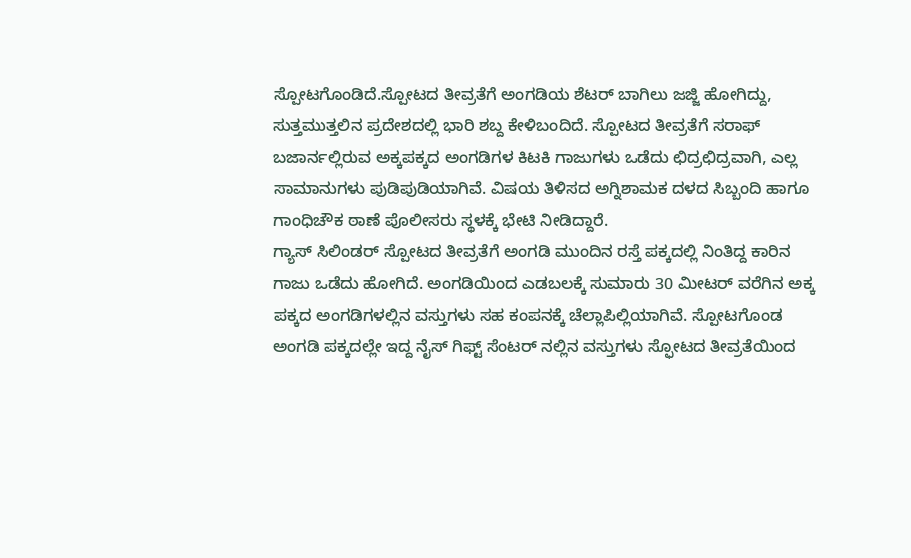ಸ್ಪೋಟಗೊಂಡಿದೆ.ಸ್ಪೋಟದ ತೀವ್ರತೆಗೆ ಅಂಗಡಿಯ ಶೆಟರ್ ಬಾಗಿಲು ಜಜ್ಜಿ ಹೋಗಿದ್ದು, ಸುತ್ತಮುತ್ತಲಿನ ಪ್ರದೇಶದಲ್ಲಿ ಭಾರಿ ಶಬ್ದ ಕೇಳಿಬಂದಿದೆ. ಸ್ಪೋಟದ ತೀವ್ರತೆಗೆ ಸರಾಫ್ ಬಜಾರ್ನಲ್ಲಿರುವ ಅಕ್ಕಪಕ್ಕದ ಅಂಗಡಿಗಳ ಕಿಟಕಿ ಗಾಜುಗಳು ಒಡೆದು ಛಿದ್ರಛಿದ್ರವಾಗಿ, ಎಲ್ಲ ಸಾಮಾನುಗಳು ಪುಡಿಪುಡಿಯಾಗಿವೆ. ವಿಷಯ ತಿಳಿಸದ ಅಗ್ನಿಶಾಮಕ ದಳದ ಸಿಬ್ಬಂದಿ ಹಾಗೂ ಗಾಂಧಿಚೌಕ ಠಾಣೆ ಪೊಲೀಸರು ಸ್ಥಳಕ್ಕೆ ಭೇಟಿ ನೀಡಿದ್ದಾರೆ.
ಗ್ಯಾಸ್ ಸಿಲಿಂಡರ್ ಸ್ಪೋಟದ ತೀವ್ರತೆಗೆ ಅಂಗಡಿ ಮುಂದಿನ ರಸ್ತೆ ಪಕ್ಕದಲ್ಲಿ ನಿಂತಿದ್ದ ಕಾರಿನ ಗಾಜು ಒಡೆದು ಹೋಗಿದೆ. ಅಂಗಡಿಯಿಂದ ಎಡಬಲಕ್ಕೆ ಸುಮಾರು 30 ಮೀಟರ್ ವರೆಗಿನ ಅಕ್ಕ ಪಕ್ಕದ ಅಂಗಡಿಗಳಲ್ಲಿನ ವಸ್ತುಗಳು ಸಹ ಕಂಪನಕ್ಕೆ ಚೆಲ್ಲಾಪಿಲ್ಲಿಯಾಗಿವೆ. ಸ್ಪೋಟಗೊಂಡ ಅಂಗಡಿ ಪಕ್ಕದಲ್ಲೇ ಇದ್ದ ನೈಸ್ ಗಿಫ್ಟ್ ಸೆಂಟರ್ ನಲ್ಲಿನ ವಸ್ತುಗಳು ಸ್ಫೋಟದ ತೀವ್ರತೆಯಿಂದ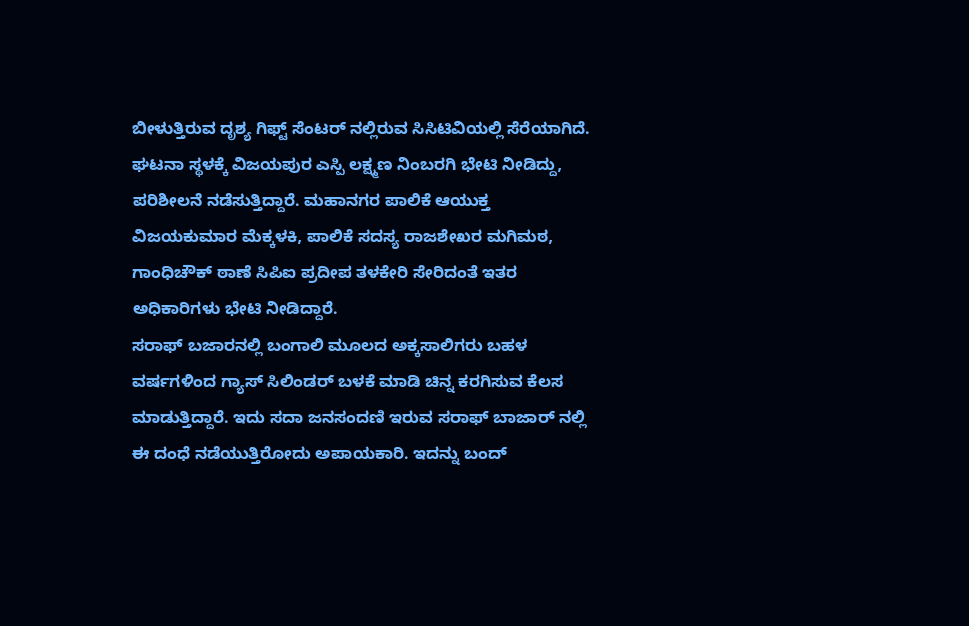ಬೀಳುತ್ತಿರುವ ದೃಶ್ಯ ಗಿಫ್ಟ್ ಸೆಂಟರ್ ನಲ್ಲಿರುವ ಸಿಸಿಟಿವಿಯಲ್ಲಿ ಸೆರೆಯಾಗಿದೆ.
ಘಟನಾ ಸ್ಥಳಕ್ಕೆ ವಿಜಯಪುರ ಎಸ್ಪಿ ಲಕ್ಷ್ಮಣ ನಿಂಬರಗಿ ಭೇಟಿ ನೀಡಿದ್ದು, ಪರಿಶೀಲನೆ ನಡೆಸುತ್ತಿದ್ದಾರೆ. ಮಹಾನಗರ ಪಾಲಿಕೆ ಆಯುಕ್ತ ವಿಜಯಕುಮಾರ ಮೆಕ್ಕಳಕಿ, ಪಾಲಿಕೆ ಸದಸ್ಯ ರಾಜಶೇಖರ ಮಗಿಮಠ, ಗಾಂಧಿಚೌಕ್ ಠಾಣೆ ಸಿಪಿಐ ಪ್ರದೀಪ ತಳಕೇರಿ ಸೇರಿದಂತೆ ಇತರ ಅಧಿಕಾರಿಗಳು ಭೇಟಿ ನೀಡಿದ್ದಾರೆ.
ಸರಾಫ್ ಬಜಾರನಲ್ಲಿ ಬಂಗಾಲಿ ಮೂಲದ ಅಕ್ಕಸಾಲಿಗರು ಬಹಳ ವರ್ಷಗಳಿಂದ ಗ್ಯಾಸ್ ಸಿಲಿಂಡರ್ ಬಳಕೆ ಮಾಡಿ ಚಿನ್ನ ಕರಗಿಸುವ ಕೆಲಸ ಮಾಡುತ್ತಿದ್ದಾರೆ. ಇದು ಸದಾ ಜನಸಂದಣಿ ಇರುವ ಸರಾಫ್ ಬಾಜಾರ್ ನಲ್ಲಿ ಈ ದಂಧೆ ನಡೆಯುತ್ತಿರೋದು ಅಪಾಯಕಾರಿ. ಇದನ್ನು ಬಂದ್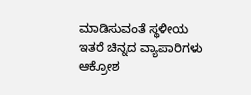ಮಾಡಿಸುವಂತೆ ಸ್ಥಳೀಯ ಇತರೆ ಚಿನ್ನದ ವ್ಯಾಪಾರಿಗಳು ಆಕ್ರೋಶ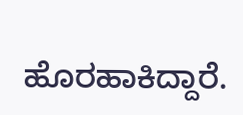ಹೊರಹಾಕಿದ್ದಾರೆ.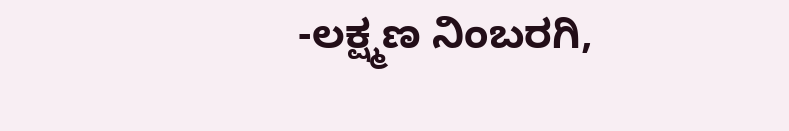-ಲಕ್ಷ್ಮಣ ನಿಂಬರಗಿ,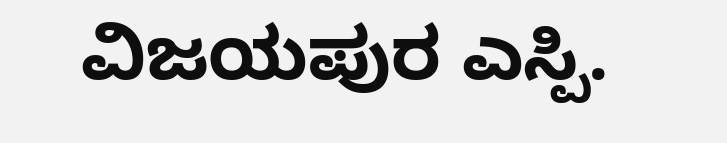ವಿಜಯಪುರ ಎಸ್ಪಿ.